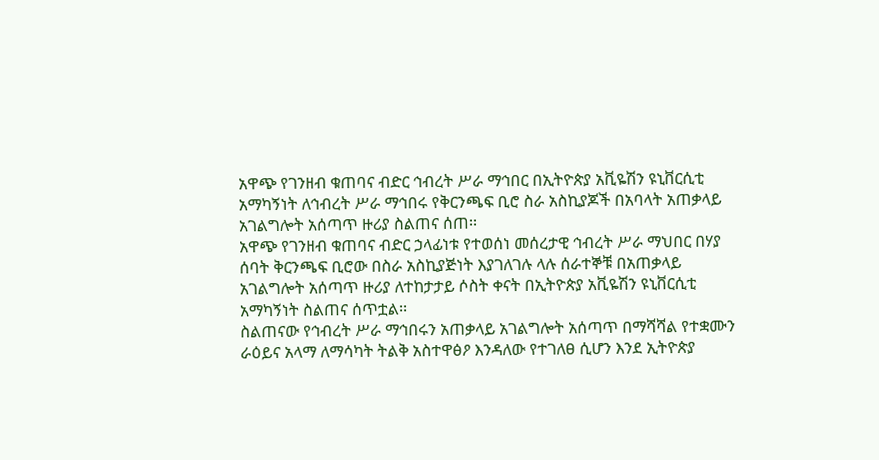አዋጭ የገንዘብ ቁጠባና ብድር ኅብረት ሥራ ማኅበር በኢትዮጵያ አቪዬሽን ዩኒቨርሲቲ አማካኝነት ለኅብረት ሥራ ማኅበሩ የቅርንጫፍ ቢሮ ስራ አስኪያጆች በአባላት አጠቃላይ አገልግሎት አሰጣጥ ዙሪያ ስልጠና ሰጠ፡፡
አዋጭ የገንዘብ ቁጠባና ብድር ኃላፊነቱ የተወሰነ መሰረታዊ ኅብረት ሥራ ማህበር በሃያ ሰባት ቅርንጫፍ ቢሮው በስራ አስኪያጅነት እያገለገሉ ላሉ ሰራተኞቹ በአጠቃላይ አገልግሎት አሰጣጥ ዙሪያ ለተከታታይ ሶስት ቀናት በኢትዮጵያ አቪዬሽን ዩኒቨርሲቲ አማካኝነት ስልጠና ሰጥቷል፡፡
ስልጠናው የኅብረት ሥራ ማኅበሩን አጠቃላይ አገልግሎት አሰጣጥ በማሻሻል የተቋሙን ራዕይና አላማ ለማሳካት ትልቅ አስተዋፅዖ እንዳለው የተገለፀ ሲሆን እንደ ኢትዮጵያ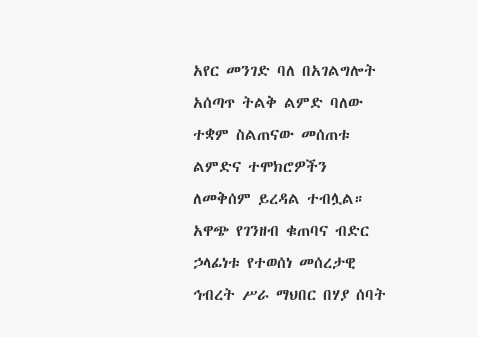አየር መንገድ ባለ በአገልግሎት አሰጣጥ ትልቅ ልምድ ባለው ተቋም ስልጠናው መሰጠቱ ልምድና ተሞክሮዎችን ለመቅሰም ይረዳል ተብሏል።
አዋጭ የገንዘብ ቁጠባና ብድር ኃላፊነቱ የተወሰነ መሰረታዊ ኅብረት ሥራ ማህበር በሃያ ሰባት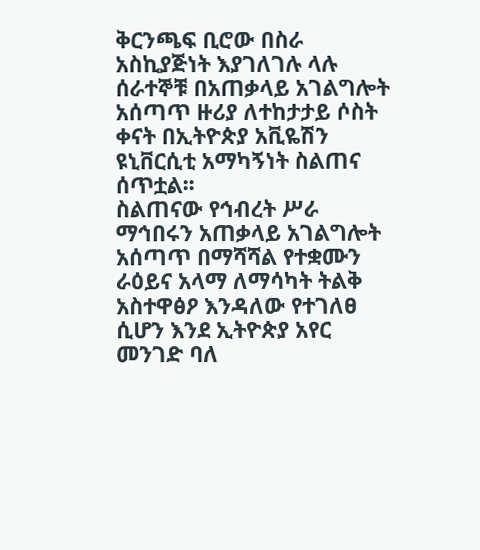ቅርንጫፍ ቢሮው በስራ አስኪያጅነት እያገለገሉ ላሉ ሰራተኞቹ በአጠቃላይ አገልግሎት አሰጣጥ ዙሪያ ለተከታታይ ሶስት ቀናት በኢትዮጵያ አቪዬሽን ዩኒቨርሲቲ አማካኝነት ስልጠና ሰጥቷል፡፡
ስልጠናው የኅብረት ሥራ ማኅበሩን አጠቃላይ አገልግሎት አሰጣጥ በማሻሻል የተቋሙን ራዕይና አላማ ለማሳካት ትልቅ አስተዋፅዖ እንዳለው የተገለፀ ሲሆን እንደ ኢትዮጵያ አየር መንገድ ባለ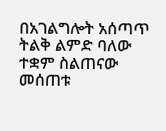በአገልግሎት አሰጣጥ ትልቅ ልምድ ባለው ተቋም ስልጠናው መሰጠቱ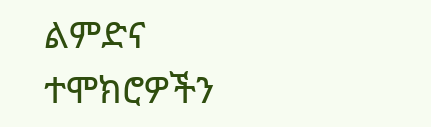ልምድና ተሞክሮዎችን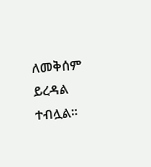ለመቅሰም ይረዳል ተብሏል።